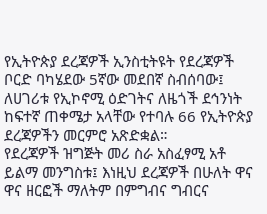የኢትዮጵያ ደረጃዎች ኢንስቲትዩት የደረጃዎች ቦርድ ባካሄደው 5ኛው መደበኛ ስብሰባው፤ ለሀገሪቱ የኢኮኖሚ ዕድገትና ለዜጎች ደኅንነት ከፍተኛ ጠቀሜታ አላቸው የተባሉ 66 የኢትዮጵያ ደረጃዎችን መርምሮ አጽድቋል።
የደረጃዎች ዝግጅት መሪ ስራ አስፈፃሚ አቶ ይልማ መንግስቱ፤ እነዚህ ደረጃዎች በሁለት ዋና ዋና ዘርፎች ማለትም በምግብና ግብርና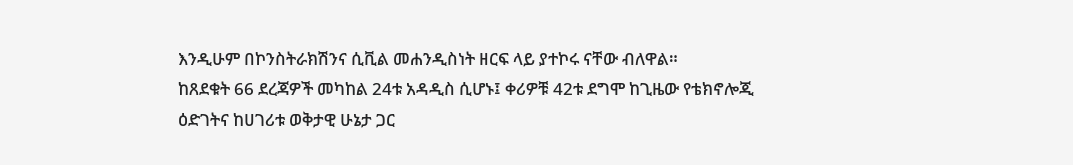እንዲሁም በኮንስትራክሽንና ሲቪል መሐንዲስነት ዘርፍ ላይ ያተኮሩ ናቸው ብለዋል።
ከጸደቁት 66 ደረጃዎች መካከል 24ቱ አዳዲስ ሲሆኑ፤ ቀሪዎቹ 42ቱ ደግሞ ከጊዜው የቴክኖሎጂ ዕድገትና ከሀገሪቱ ወቅታዊ ሁኔታ ጋር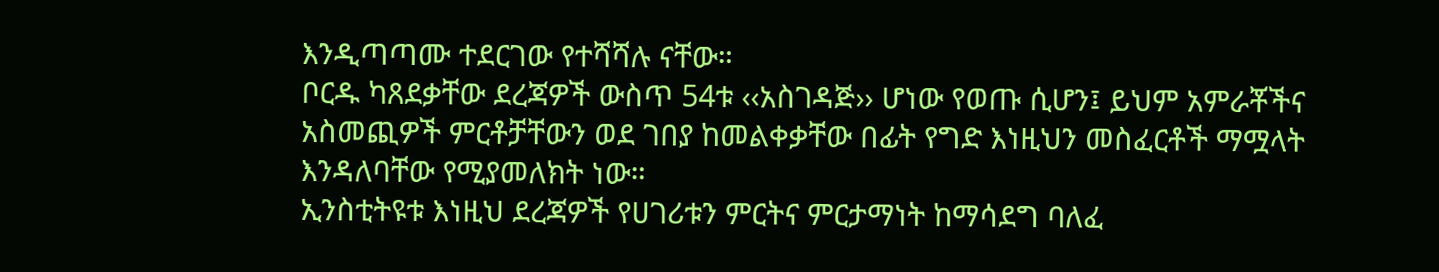እንዲጣጣሙ ተደርገው የተሻሻሉ ናቸው።
ቦርዱ ካጸደቃቸው ደረጃዎች ውስጥ 54ቱ ‹‹አስገዳጅ›› ሆነው የወጡ ሲሆን፤ ይህም አምራቾችና አስመጪዎች ምርቶቻቸውን ወደ ገበያ ከመልቀቃቸው በፊት የግድ እነዚህን መስፈርቶች ማሟላት እንዳለባቸው የሚያመለክት ነው።
ኢንስቲትዩቱ እነዚህ ደረጃዎች የሀገሪቱን ምርትና ምርታማነት ከማሳደግ ባለፈ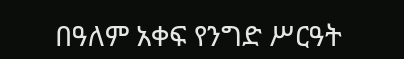በዓለም አቀፍ የንግድ ሥርዓት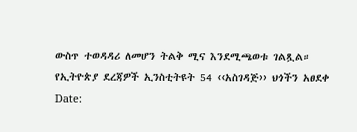ውስጥ ተወዳዳሪ ለመሆን ትልቅ ሚና እንደሚጫወቱ ገልጿል።
የኢትዮጵያ ደረጃዎች ኢንስቲትዩት 54 ‹‹አስገዳጅ›› ህጎችን አፀደቀ
Date: